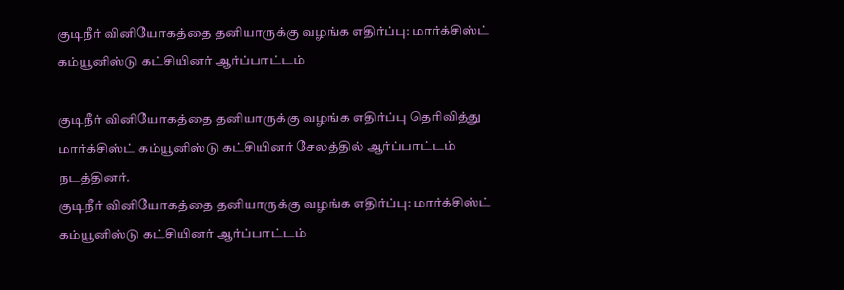குடிநீர் வினியோகத்தை தனியாருக்கு வழங்க எதிர்ப்பு: மார்க்சிஸ்ட் கம்யூனிஸ்டு கட்சியினர் ஆர்ப்பாட்டம்

குடிநீர் வினியோகத்தை தனியாருக்கு வழங்க எதிர்ப்பு தெரிவித்து மார்க்சிஸ்ட் கம்யூனிஸ்டு கட்சியினர் சேலத்தில் ஆர்ப்பாட்டம் நடத்தினர்.
குடிநீர் வினியோகத்தை தனியாருக்கு வழங்க எதிர்ப்பு: மார்க்சிஸ்ட் கம்யூனிஸ்டு கட்சியினர் ஆர்ப்பாட்டம்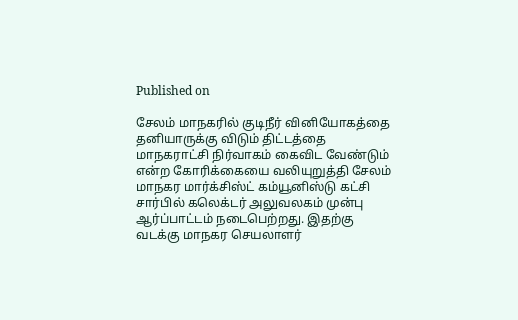Published on

சேலம் மாநகரில் குடிநீர் வினியோகத்தை தனியாருக்கு விடும் திட்டத்தை மாநகராட்சி நிர்வாகம் கைவிட வேண்டும் என்ற கோரிக்கையை வலியுறுத்தி சேலம் மாநகர மார்க்சிஸ்ட் கம்யூனிஸ்டு கட்சி சார்பில் கலெக்டர் அலுவலகம் முன்பு ஆர்ப்பாட்டம் நடைபெற்றது. இதற்கு வடக்கு மாநகர செயலாளர்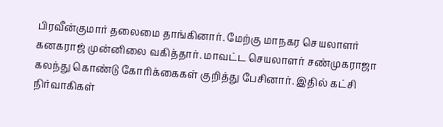பிரவீன்குமார் தலைமை தாங்கினார். மேற்கு மாநகர செயலாளர் கனகராஜ் முன்னிலை வகித்தார். மாவட்ட செயலாளர் சண்முகராஜா கலந்து கொண்டு கோரிக்கைகள் குறித்து பேசினார். இதில் கட்சி நிர்வாகிகள்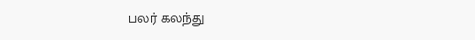பலர் கலந்து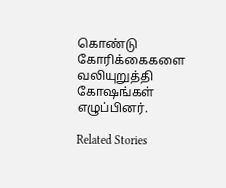கொண்டு கோரிக்கைகளை வலியுறுத்தி கோஷங்கள் எழுப்பினர்.

Related Stories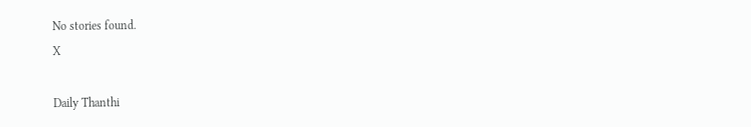No stories found.
X

Daily Thanthi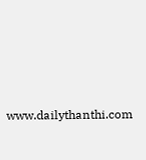www.dailythanthi.com